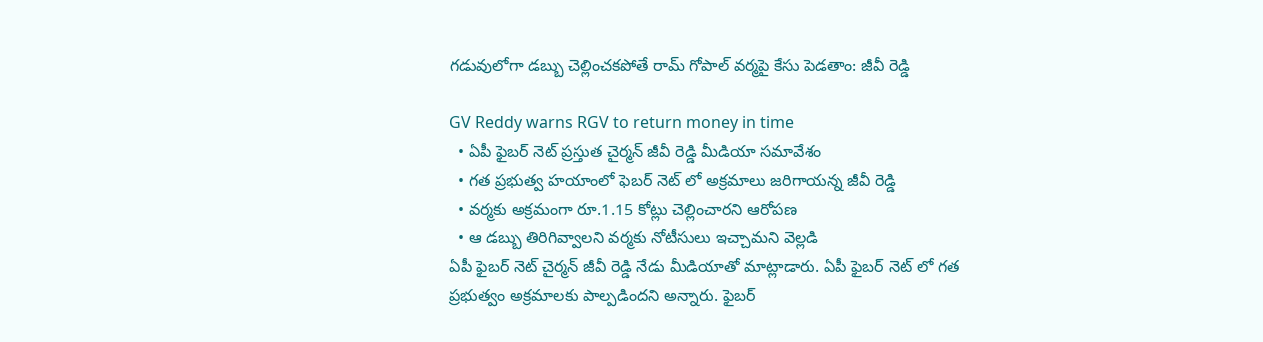గడువులోగా డబ్బు చెల్లించకపోతే రామ్ గోపాల్ వర్మపై కేసు పెడతాం: జీవీ రెడ్డి

GV Reddy warns RGV to return money in time
  • ఏపీ ఫైబర్ నెట్ ప్రస్తుత చైర్మన్ జీవీ రెడ్డి మీడియా సమావేశం
  • గత ప్రభుత్వ హయాంలో ఫెబర్ నెట్ లో అక్రమాలు జరిగాయన్న జీవీ రెడ్డి
  • వర్మకు అక్రమంగా రూ.1.15 కోట్లు చెల్లించారని ఆరోపణ
  • ఆ డబ్బు తిరిగివ్వాలని వర్మకు నోటీసులు ఇచ్చామని వెల్లడి
ఏపీ ఫైబర్ నెట్ చైర్మన్ జీవీ రెడ్డి నేడు మీడియాతో మాట్లాడారు. ఏపీ ఫైబర్ నెట్ లో గత ప్రభుత్వం అక్రమాలకు పాల్పడిందని అన్నారు. ఫైబర్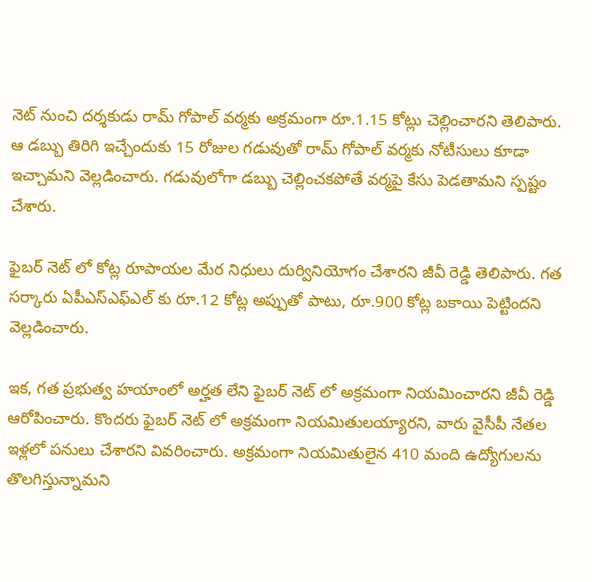నెట్ నుంచి దర్శకుడు రామ్ గోపాల్ వర్మకు అక్రమంగా రూ.1.15 కోట్లు చెల్లించారని తెలిపారు. ఆ డబ్బు తిరిగి ఇచ్చేందుకు 15 రోజుల గడువుతో రామ్ గోపాల్ వర్మకు నోటీసులు కూడా ఇచ్చామని వెల్లడించారు. గడువులోగా డబ్బు చెల్లించకపోతే వర్మపై కేసు పెడతామని స్పష్టం చేశారు.

ఫైబర్ నెట్ లో కోట్ల రూపాయల మేర నిధులు దుర్వినియోగం చేశారని జీవీ రెడ్డి తెలిపారు. గత సర్కారు ఏపీఎస్ఎఫ్ఎల్ కు రూ.12 కోట్ల అప్పుతో పాటు, రూ.900 కోట్ల బకాయి పెట్టిందని వెల్లడించారు.

ఇక, గత ప్రభుత్వ హయాంలో అర్హత లేని ఫైబర్ నెట్ లో అక్రమంగా నియమించారని జీవీ రెడ్డి ఆరోపించారు. కొందరు ఫైబర్ నెట్ లో అక్రమంగా నియమితులయ్యారని, వారు వైసీపీ నేతల ఇళ్లలో పనులు చేశారని వివరించారు. అక్రమంగా నియమితులైన 410 మంది ఉద్యోగులను తొలగిస్తున్నామని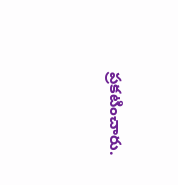ప్రకటించారు.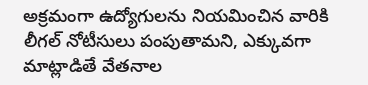అక్రమంగా ఉద్యోగులను నియమించిన వారికి లీగల్ నోటీసులు పంపుతామని, ఎక్కువగా మాట్లాడితే వేతనాల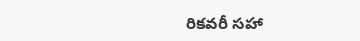రికవరీ సహా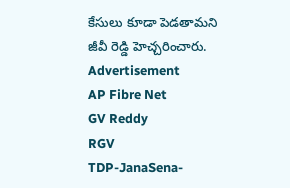కేసులు కూడా పెడతామని జీవీ రెడ్డి హెచ్చరించారు.
Advertisement
AP Fibre Net
GV Reddy
RGV
TDP-JanaSena-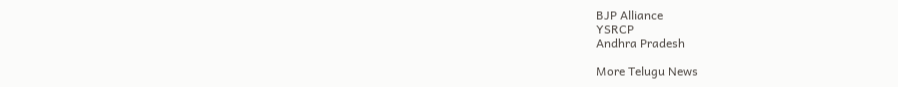BJP Alliance
YSRCP
Andhra Pradesh

More Telugu News